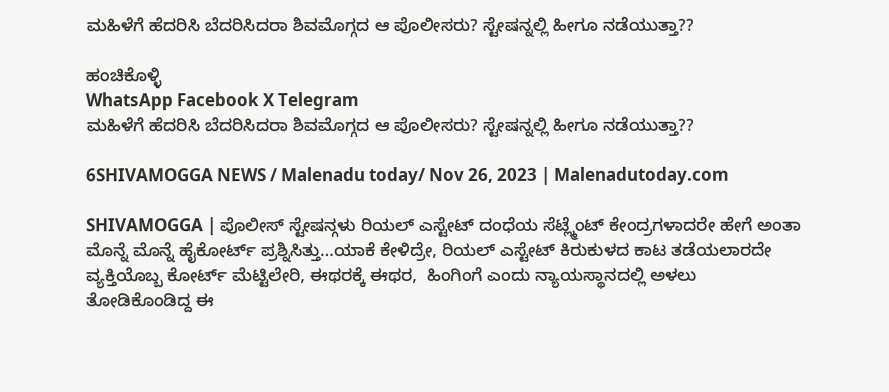ಮಹಿಳೆಗೆ ಹೆದರಿಸಿ ಬೆದರಿಸಿದರಾ ಶಿವಮೊಗ್ಗದ ಆ ಪೊಲೀಸರು? ಸ್ಟೇಷನ್ನಲ್ಲಿ ಹೀಗೂ ನಡೆಯುತ್ತಾ??

ಹಂಚಿಕೊಳ್ಳಿ
WhatsApp Facebook X Telegram
ಮಹಿಳೆಗೆ ಹೆದರಿಸಿ ಬೆದರಿಸಿದರಾ ಶಿವಮೊಗ್ಗದ ಆ ಪೊಲೀಸರು? ಸ್ಟೇಷನ್ನಲ್ಲಿ ಹೀಗೂ ನಡೆಯುತ್ತಾ??

6SHIVAMOGGA NEWS / Malenadu today/ Nov 26, 2023 | Malenadutoday.com

SHIVAMOGGA | ಪೊಲೀಸ್ ಸ್ಟೇಷನ್ಗಳು ರಿಯಲ್ ಎಸ್ಟೇಟ್ ದಂಧೆಯ ಸೆಟ್ಲ್ಮೆಂಟ್ ಕೇಂದ್ರಗಳಾದರೇ ಹೇಗೆ ಅಂತಾ ಮೊನ್ನೆ ಮೊನ್ನೆ ಹೈಕೋರ್ಟ್ ಪ್ರಶ್ನಿಸಿತ್ತು…ಯಾಕೆ ಕೇಳಿದ್ರೇ, ರಿಯಲ್ ಎಸ್ಟೇಟ್ ಕಿರುಕುಳದ ಕಾಟ ತಡೆಯಲಾರದೇ ವ್ಯಕ್ತಿಯೊಬ್ಬ ಕೋರ್ಟ್ ಮೆಟ್ಟಿಲೇರಿ, ಈಥರಕ್ಕೆ ಈಥರ,  ಹಿಂಗಿಂಗೆ ಎಂದು ನ್ಯಾಯಸ್ಥಾನದಲ್ಲಿ ಅಳಲು ತೋಡಿಕೊಂಡಿದ್ದ ಈ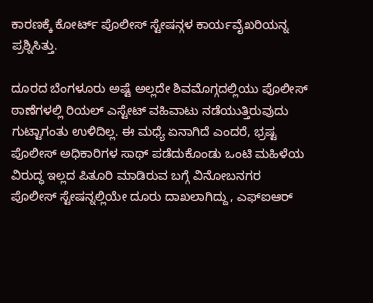ಕಾರಣಕ್ಕೆ ಕೋರ್ಟ್ ಪೊಲೀಸ್ ಸ್ಟೇಷನ್ಗಳ ಕಾರ್ಯವೈಖರಿಯನ್ನ ಪ್ರಶ್ನಿಸಿತ್ತು.

ದೂರದ ಬೆಂಗಳೂರು ಅಷ್ಟೆ ಅಲ್ಲದೇ ಶಿವಮೊಗ್ಗದಲ್ಲಿಯು ಪೊಲೀಸ್ ಠಾಣೆಗಳಲ್ಲಿ ರಿಯಲ್ ಎಸ್ಟೇಟ್ ವಹಿವಾಟು ನಡೆಯುತ್ತಿರುವುದು ಗುಟ್ಟಾಗಂತು ಉಳಿದಿಲ್ಲ. ಈ ಮಧ್ಯೆ ಏನಾಗಿದೆ ಎಂದರೆ, ಭ್ರಷ್ಟ ಪೊಲೀಸ್ ಅಧಿಕಾರಿಗಳ ಸಾಥ್ ಪಡೆದುಕೊಂಡು ಒಂಟಿ ಮಹಿಳೆಯ ವಿರುದ್ಧ ಇಲ್ಲದ ಪಿತೂರಿ ಮಾಡಿರುವ ಬಗ್ಗೆ ವಿನೋಬನಗರ ಪೊಲೀಸ್ ಸ್ಟೇಷನ್ನಲ್ಲಿಯೇ ದೂರು ದಾಖಲಾಗಿದ್ದು, ಎಫ್ಐಆರ್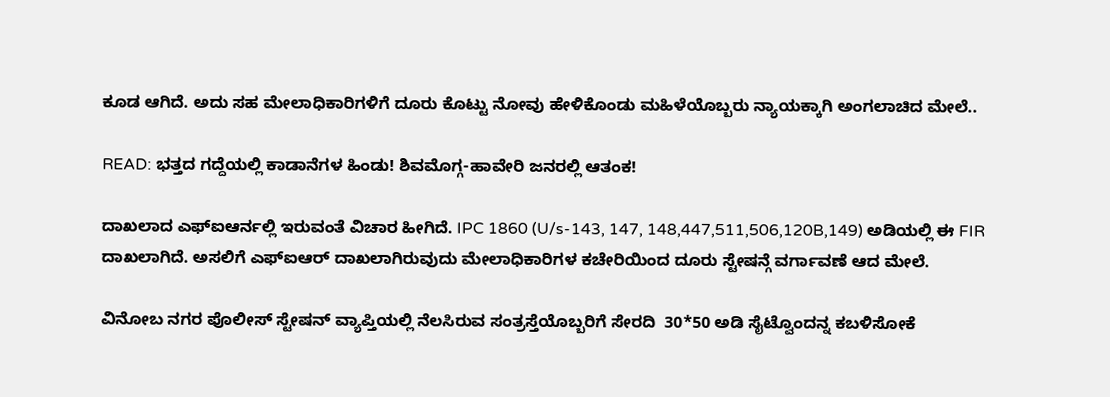ಕೂಡ ಆಗಿದೆ. ಅದು ಸಹ ಮೇಲಾಧಿಕಾರಿಗಳಿಗೆ ದೂರು ಕೊಟ್ಟು ನೋವು ಹೇಳಿಕೊಂಡು ಮಹಿಳೆಯೊಬ್ಬರು ನ್ಯಾಯಕ್ಕಾಗಿ ಅಂಗಲಾಚಿದ ಮೇಲೆ..

READ: ಭತ್ತದ ಗದ್ದೆಯಲ್ಲಿ ಕಾಡಾನೆಗಳ ಹಿಂಡು! ಶಿವಮೊಗ್ಗ-ಹಾವೇರಿ ಜನರಲ್ಲಿ ಆತಂಕ!

ದಾಖಲಾದ ಎಫ್ಐಆರ್ನಲ್ಲಿ ಇರುವಂತೆ ವಿಚಾರ ಹೀಗಿದೆ. IPC 1860 (U/s-143, 147, 148,447,511,506,120B,149) ಅಡಿಯಲ್ಲಿ ಈ FIR ದಾಖಲಾಗಿದೆ. ಅಸಲಿಗೆ ಎಫ್ಐಆರ್ ದಾಖಲಾಗಿರುವುದು ಮೇಲಾಧಿಕಾರಿಗಳ ಕಚೇರಿಯಿಂದ ದೂರು ಸ್ಟೇಷನ್ಗೆ ವರ್ಗಾವಣೆ ಆದ ಮೇಲೆ.

ವಿನೋಬ ನಗರ ಪೊಲೀಸ್ ಸ್ಟೇಷನ್ ವ್ಯಾಪ್ತಿಯಲ್ಲಿ ನೆಲಸಿರುವ ಸಂತ್ರಸ್ತೆಯೊಬ್ಬರಿಗೆ ಸೇರದಿ  30*50 ಅಡಿ ಸೈಟ್ವೊಂದನ್ನ ಕಬಳಿಸೋಕೆ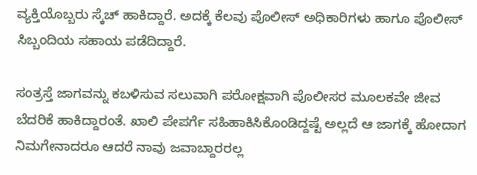ವ್ಯಕ್ತಿಯೊಬ್ಬರು ಸ್ಕೆಚ್ ಹಾಕಿದ್ದಾರೆ. ಅದಕ್ಕೆ ಕೆಲವು ಪೊಲೀಸ್ ಅಧಿಕಾರಿಗಳು ಹಾಗೂ ಪೊಲೀಸ್ ಸಿಬ್ಬಂದಿಯ ಸಹಾಯ ಪಡೆದಿದ್ದಾರೆ.

ಸಂತ್ರಸ್ತೆ ಜಾಗವನ್ನು ಕಬಳಿಸುವ ಸಲುವಾಗಿ ಪರೋಕ್ಷವಾಗಿ ಪೊಲೀಸರ ಮೂಲಕವೇ ಜೀವ ಬೆದರಿಕೆ ಹಾಕಿದ್ದಾರಂತೆ. ಖಾಲಿ ಪೇಪರ್ಗೆ ಸಹಿಹಾಕಿಸಿಕೊಂಡಿದ್ದಷ್ಟೆ ಅಲ್ಲದೆ ಆ ಜಾಗಕ್ಕೆ ಹೋದಾಗ  ನಿಮಗೇನಾದರೂ ಆದರೆ ನಾವು ಜವಾಬ್ದಾರರಲ್ಲ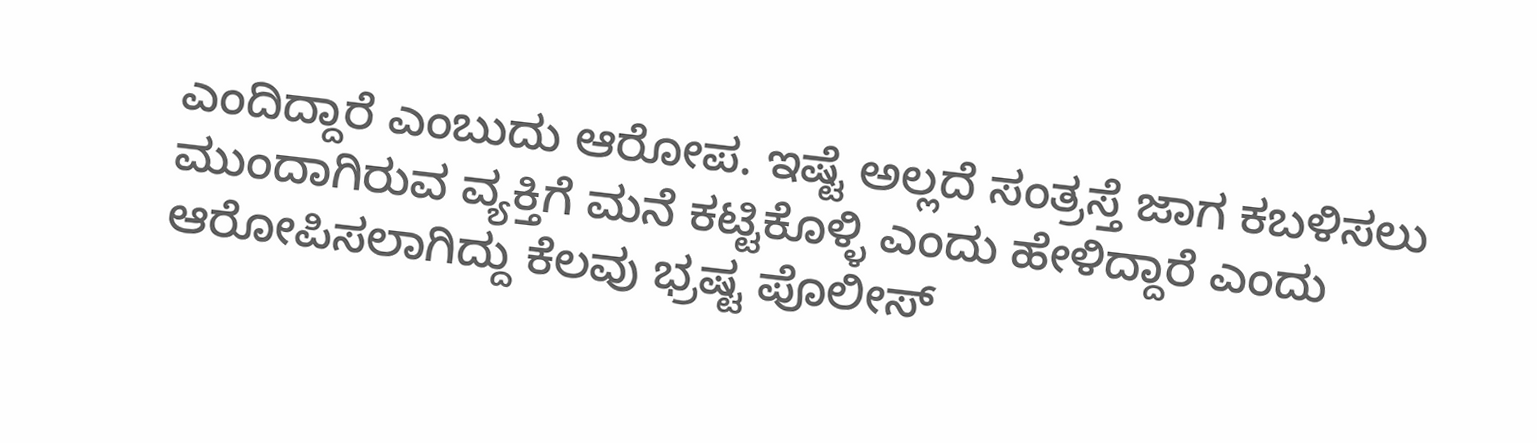ಎಂದಿದ್ದಾರೆ ಎಂಬುದು ಆರೋಪ. ಇಷ್ಟೆ ಅಲ್ಲದೆ ಸಂತ್ರಸ್ತೆ ಜಾಗ ಕಬಳಿಸಲು ಮುಂದಾಗಿರುವ ವ್ಯಕ್ತಿಗೆ ಮನೆ ಕಟ್ಟಿಕೊಳ್ಳಿ ಎಂದು ಹೇಳಿದ್ದಾರೆ ಎಂದು ಆರೋಪಿಸಲಾಗಿದ್ದು ಕೆಲವು ಭ್ರಷ್ಟ ಪೊಲೀಸ್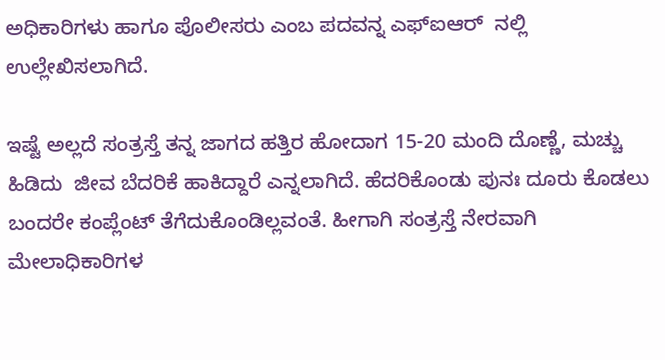ಅಧಿಕಾರಿಗಳು ಹಾಗೂ ಪೊಲೀಸರು ಎಂಬ ಪದವನ್ನ ಎಫ್ಐಆರ್  ನಲ್ಲಿ ಉಲ್ಲೇಖಿಸಲಾಗಿದೆ.

ಇಷ್ಟೆ ಅಲ್ಲದೆ ಸಂತ್ರಸ್ತೆ ತನ್ನ ಜಾಗದ ಹತ್ತಿರ ಹೋದಾಗ 15-20 ಮಂದಿ ದೊಣ್ಣೆ, ಮಚ್ಚು ಹಿಡಿದು  ಜೀವ ಬೆದರಿಕೆ ಹಾಕಿದ್ದಾರೆ ಎನ್ನಲಾಗಿದೆ. ಹೆದರಿಕೊಂಡು ಪುನಃ ದೂರು ಕೊಡಲು ಬಂದರೇ ಕಂಪ್ಲೆಂಟ್ ತೆಗೆದುಕೊಂಡಿಲ್ಲವಂತೆ. ಹೀಗಾಗಿ ಸಂತ್ರಸ್ತೆ ನೇರವಾಗಿ ಮೇಲಾಧಿಕಾರಿಗಳ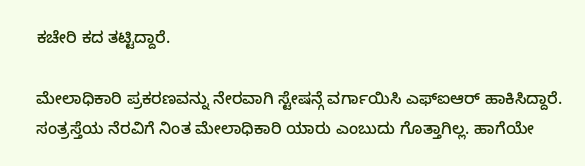ಕಚೇರಿ ಕದ ತಟ್ಟಿದ್ದಾರೆ.

ಮೇಲಾಧಿಕಾರಿ ಪ್ರಕರಣವನ್ನು ನೇರವಾಗಿ ಸ್ಟೇಷನ್ಗೆ ವರ್ಗಾಯಿಸಿ ಎಫ್ಐಆರ್ ಹಾಕಿಸಿದ್ದಾರೆ. ಸಂತ್ರಸ್ತೆಯ ನೆರವಿಗೆ ನಿಂತ ಮೇಲಾಧಿಕಾರಿ ಯಾರು ಎಂಬುದು ಗೊತ್ತಾಗಿಲ್ಲ. ಹಾಗೆಯೇ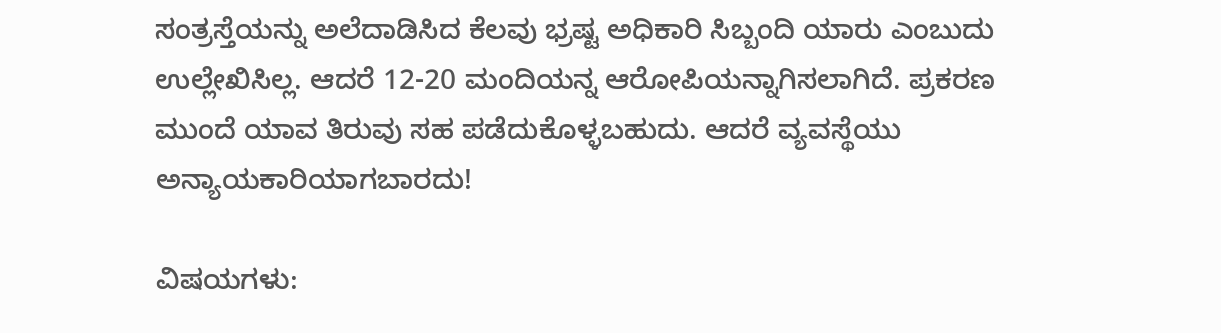ಸಂತ್ರಸ್ತೆಯನ್ನು ಅಲೆದಾಡಿಸಿದ ಕೆಲವು ಭ್ರಷ್ಟ ಅಧಿಕಾರಿ ಸಿಬ್ಬಂದಿ ಯಾರು ಎಂಬುದು ಉಲ್ಲೇಖಿಸಿಲ್ಲ. ಆದರೆ 12-20 ಮಂದಿಯನ್ನ ಆರೋಪಿಯನ್ನಾಗಿಸಲಾಗಿದೆ. ಪ್ರಕರಣ ಮುಂದೆ ಯಾವ ತಿರುವು ಸಹ ಪಡೆದುಕೊಳ್ಳಬಹುದು. ಆದರೆ ವ್ಯವಸ್ಥೆಯು ಅನ್ಯಾಯಕಾರಿಯಾಗಬಾರದು!

ವಿಷಯಗಳು: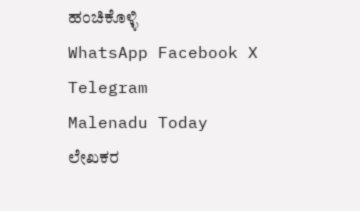ಹಂಚಿಕೊಳ್ಳಿ
WhatsApp Facebook X Telegram
Malenadu Today
ಲೇಖಕರ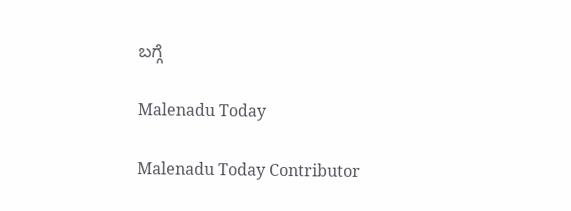ಬಗ್ಗೆ

Malenadu Today

Malenadu Today Contributor